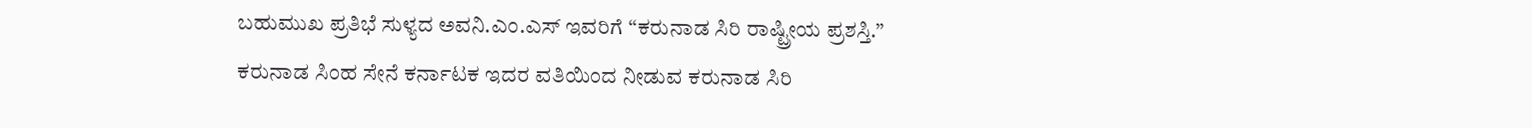ಬಹುಮುಖ ಪ್ರತಿಭೆ ಸುಳ್ಯದ ಅವನಿ.ಎಂ.ಎಸ್ ಇವರಿಗೆ “ಕರುನಾಡ ಸಿರಿ ರಾಷ್ಟ್ರೀಯ ಪ್ರಶಸ್ತಿ.”
ಕರುನಾಡ ಸಿಂಹ ಸೇನೆ ಕರ್ನಾಟಕ ಇದರ ವತಿಯಿಂದ ನೀಡುವ ಕರುನಾಡ ಸಿರಿ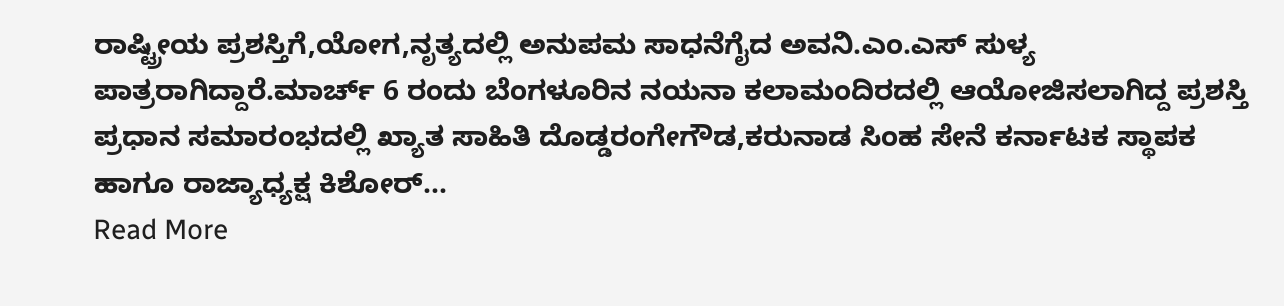ರಾಷ್ಟ್ರೀಯ ಪ್ರಶಸ್ತಿಗೆ,ಯೋಗ,ನೃತ್ಯದಲ್ಲಿ ಅನುಪಮ ಸಾಧನೆಗೈದ ಅವನಿ.ಎಂ.ಎಸ್ ಸುಳ್ಯ ಪಾತ್ರರಾಗಿದ್ದಾರೆ.ಮಾರ್ಚ್ 6 ರಂದು ಬೆಂಗಳೂರಿನ ನಯನಾ ಕಲಾಮಂದಿರದಲ್ಲಿ ಆಯೋಜಿಸಲಾಗಿದ್ದ ಪ್ರಶಸ್ತಿ ಪ್ರಧಾನ ಸಮಾರಂಭದಲ್ಲಿ ಖ್ಯಾತ ಸಾಹಿತಿ ದೊಡ್ಡರಂಗೇಗೌಡ,ಕರುನಾಡ ಸಿಂಹ ಸೇನೆ ಕರ್ನಾಟಕ ಸ್ಥಾಪಕ ಹಾಗೂ ರಾಜ್ಯಾಧ್ಯಕ್ಷ ಕಿಶೋರ್...
Read More